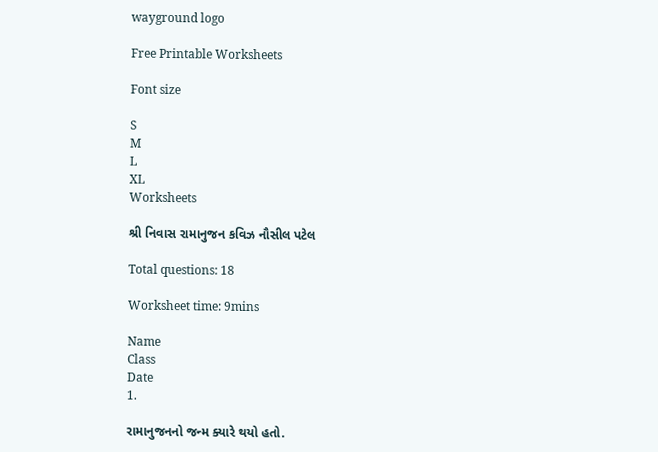wayground logo

Free Printable Worksheets

Font size

S
M
L
XL
Worksheets

શ્રી નિવાસ રામાનુજન કવિઝ નૌસીલ પટેલ

Total questions: 18

Worksheet time: 9mins

Name
Class
Date
1.

રામાનુજનનો જન્મ ક્યારે થયો હતો.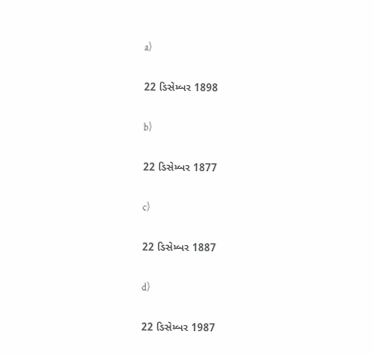a)

22 ડિસેમ્બર 1898

b)

22 ડિસેમ્બર 1877

c)

22 ડિસેમ્બર 1887

d)

22 ડિસેમ્બર 1987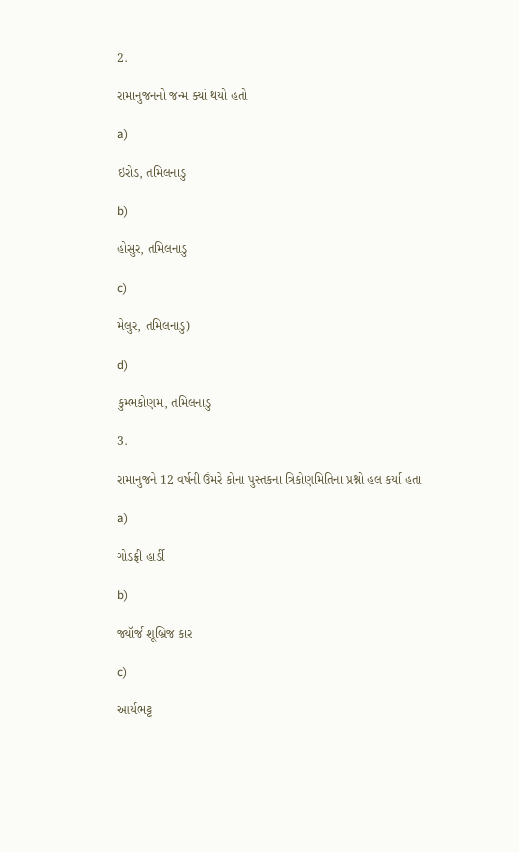2.

રામાનુજનનો જન્મ ક્યાં થયો હતો

a)

ઇરોડ, તમિલનાડુ

b)

હોસુર, તમિલનાડુ

c)

મેલુર, તમિલનાડુ)

d)

કુમ્ભકોણમ, તમિલનાડુ

3.

રામાનુજને 12 વર્ષની ઉંમરે કોના પુસ્તકના ત્રિકોણમિતિના પ્રશ્નો હલ કર્યા હતા

a)

ગોડફ્રી હાર્ડી

b)

જ્યૉર્જ શૂબ્રિજ કાર

c)

આર્યભટ્ટ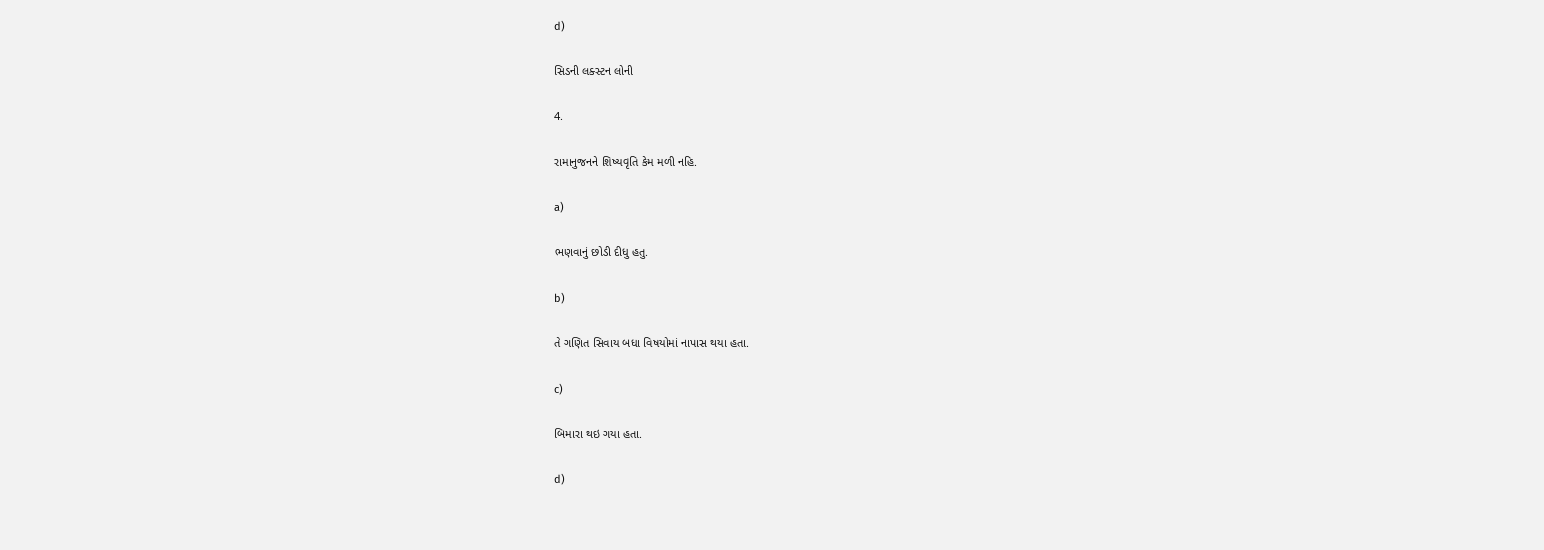d)

સિડની લક્સ્ટન લોની

4.

રામાનુજનને શિષ્યવૃતિ કેમ મળી નહિ.

a)

ભણવાનું છોડી દીધુ હતુ.

b)

તે ગણિત સિવાય બધા વિષયોમાં નાપાસ થયા હતા.

c)

બિમારા થઇ ગયા હતા.

d)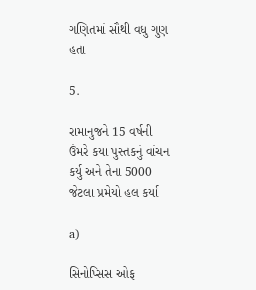ગણિતમાં સૌથી વધુ ગુણ હતા

5.

રામાનુજને 15 વર્ષની ઉંમરે કયા પુસ્તકનું વાંચન કર્યુ અને તેના 5000 જેટલા પ્રમેયો હલ કર્યા

a)

સિનોપ્સિસ ઓફ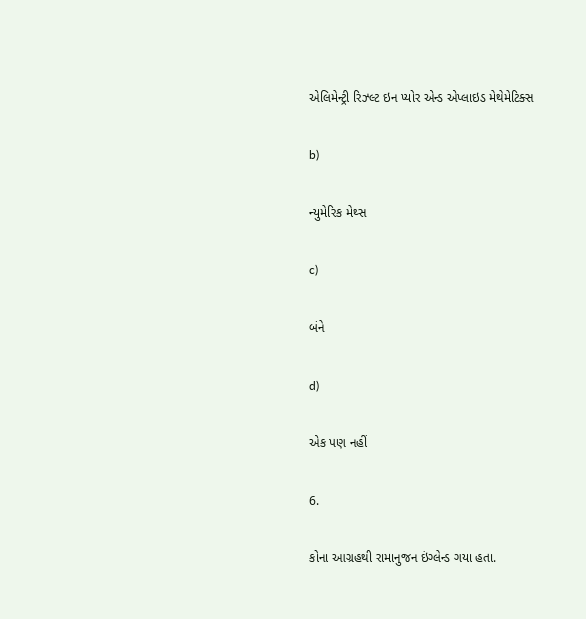એલિમેન્ટ્રી રિઝ્લ્ટ ઇન પ્યોર એન્ડ એપ્લાઇડ મેથેમેટિક્સ

b)

ન્યુમેરિક મેથ્સ

c)

બંને

d)

એક પણ નહીં

6.

કોના આગ્રહથી રામાનુજન ઇંગ્લેન્ડ ગયા હતા.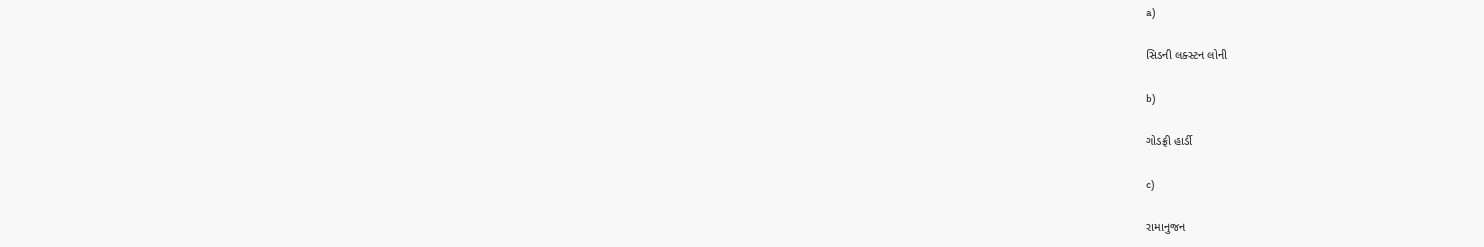a)

સિડની લક્સ્ટન લોની

b)

ગોડફ્રી હાર્ડી

c)

રામાનુજન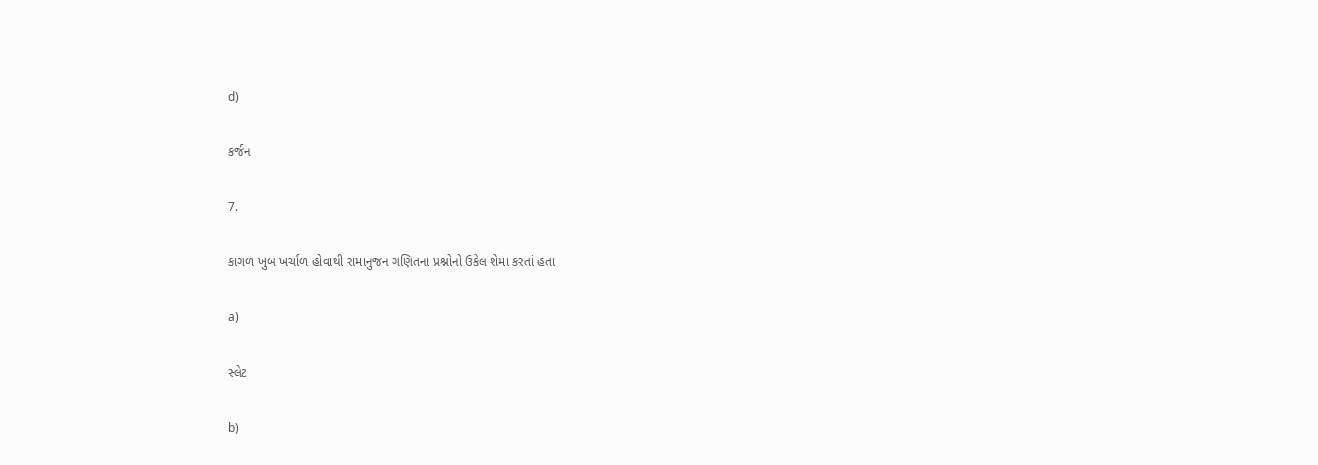d)

કર્જન

7.

કાગળ ખુબ ખર્ચાળ હોવાથી રામાનુજન ગણિતના પ્રશ્નોનો ઉકેલ શેમા કરતાં હતા

a)

સ્લેટ

b)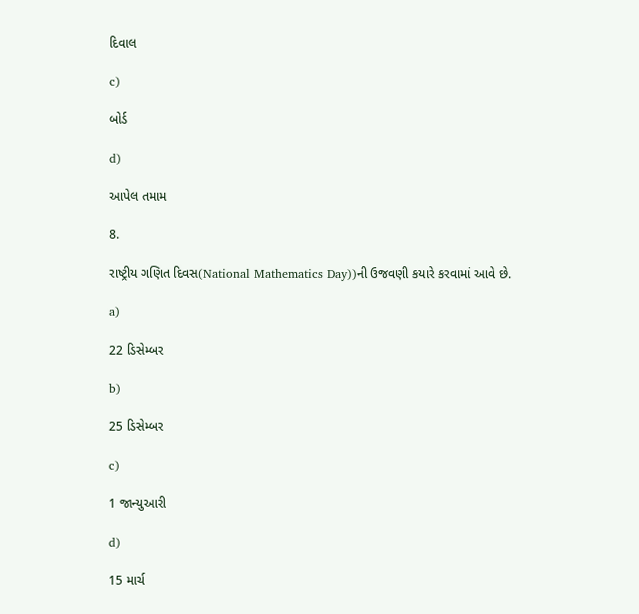દિવાલ

c)

બોર્ડ

d)

આપેલ તમામ

8.

રાષ્ટ્રીય ગણિત દિવસ(National Mathematics Day))ની ઉજવણી કયારે કરવામાં આવે છે.

a)

22 ડિસેમ્બર

b)

25 ડિસેમ્બર

c)

1 જાન્યુઆરી

d)

15 માર્ચ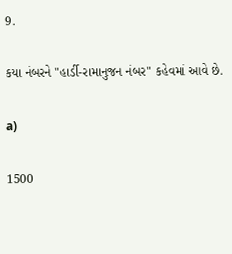9.

કયા નંબરને "હાર્ડી-રામાનુજન નંબર" કહેવમાં આવે છે.

a)

1500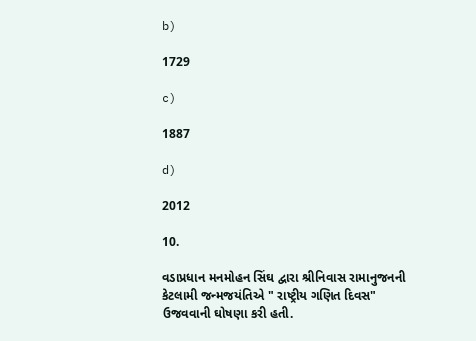b)

1729

c)

1887

d)

2012

10.

વડાપ્રધાન મનમોહન સિંઘ દ્વારા શ્રીનિવાસ રામાનુજનની કેટલામી જન્મજયંતિએ " રાષ્ટ્રીય ગણિત દિવસ" ઉજવવાની ઘોષણા કરી હતી.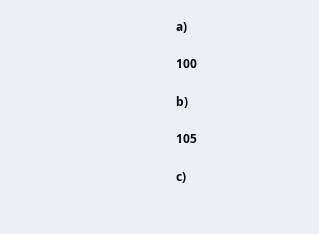a)

100

b)

105

c)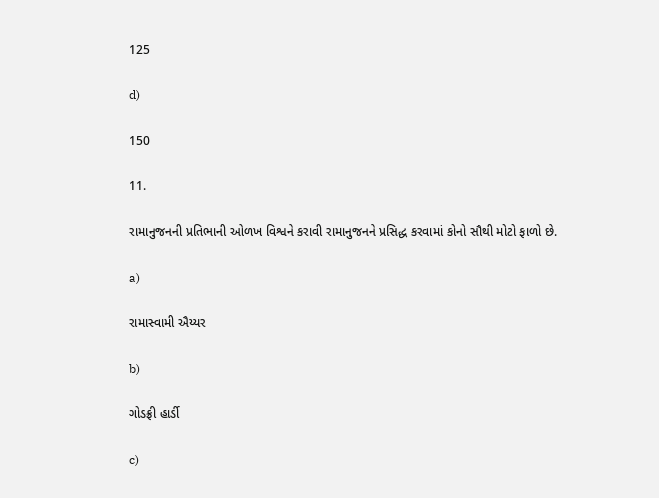125

d)

150

11.

રામાનુજનની પ્રતિભાની ઓળખ વિશ્વને કરાવી રામાનુજનને પ્રસિદ્ધ કરવામાં કોનો સૌથી મોટો ફાળો છે.

a)

રામાસ્વામી ઐય્યર

b)

ગોડફ્રી હાર્ડી

c)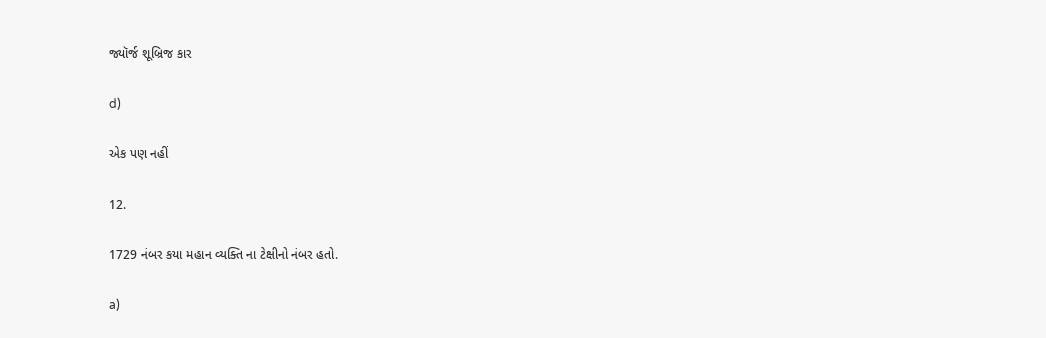જ્યૉર્જ શૂબ્રિજ કાર

d)

એક પણ નહીં

12.

1729 નંબર કયા મહાન વ્યક્તિ ના ટેક્ષીનો નંબર હતો.

a)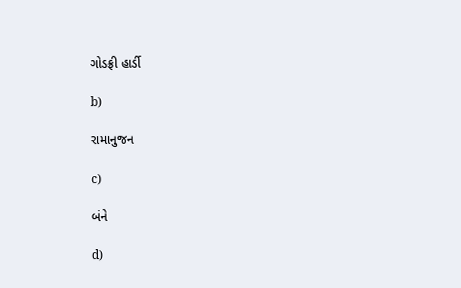ગોડફ્રી હાર્ડી

b)

રામાનુજન

c)

બંને

d)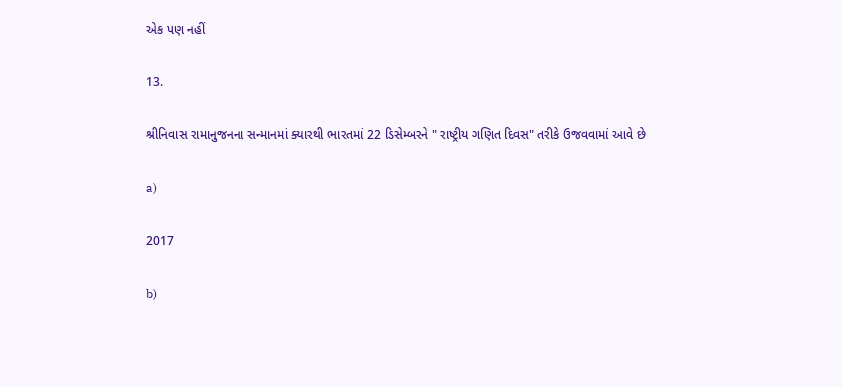એક પણ નહીં

13.

શ્રીનિવાસ રામાનુજનના સન્માનમાં ક્યારથી ભારતમાં 22 ડિસેમ્બરને " રાષ્ટ્રીય ગણિત દિવસ" તરીકે ઉજવવામાં આવે છે

a)

2017

b)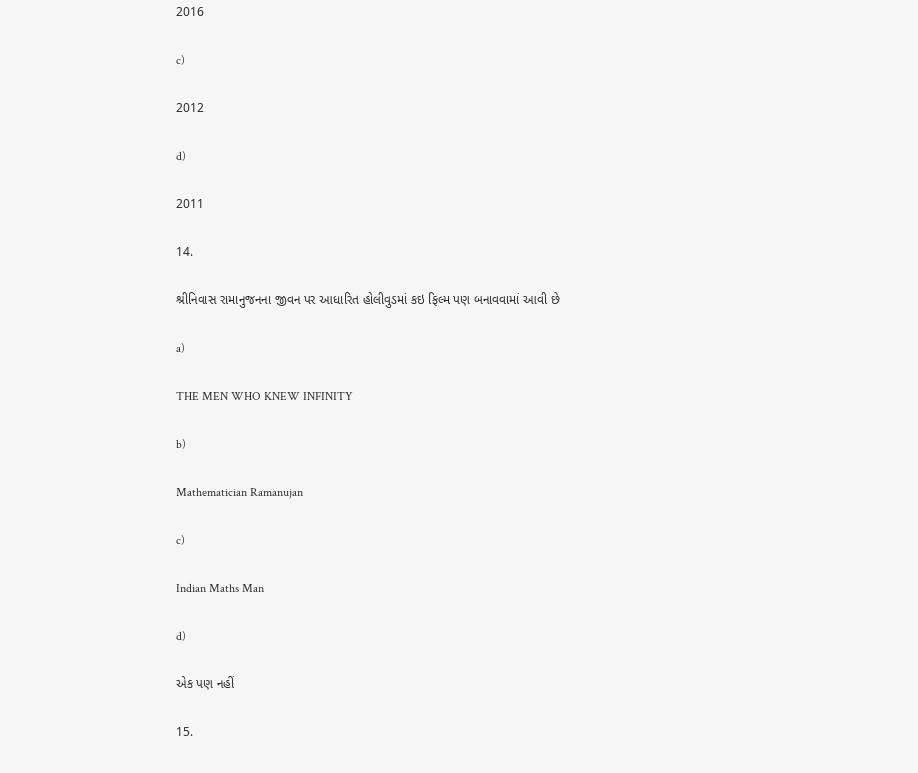2016

c)

2012

d)

2011

14.

શ્રીનિવાસ રામાનુજનના જીવન પર આધારિત હોલીવુડમાં કઇ ફિલ્મ પણ બનાવવામાં આવી છે

a)

THE MEN WHO KNEW INFINITY

b)

Mathematician Ramanujan

c)

Indian Maths Man

d)

એક પણ નહીં

15.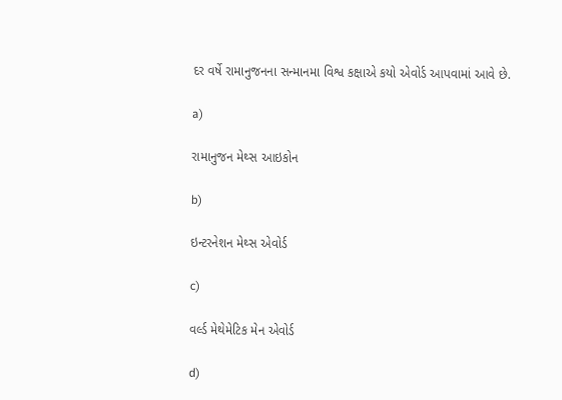દર વર્ષે રામાનુજનના સન્માનમા વિશ્વ કક્ષાએ કયો એવોર્ડ આપવામાં આવે છે.

a)

રામાનુજન મેથ્સ આઇકોન

b)

ઇન્ટરનેશન મેથ્સ એવોર્ડ

c)

વર્લ્ડ મેથેમેટિક મેન એવોર્ડ

d)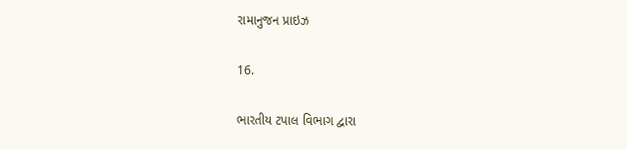રામાનુજન પ્રાઇઝ

16.

ભારતીય ટપાલ વિભાગ દ્વારા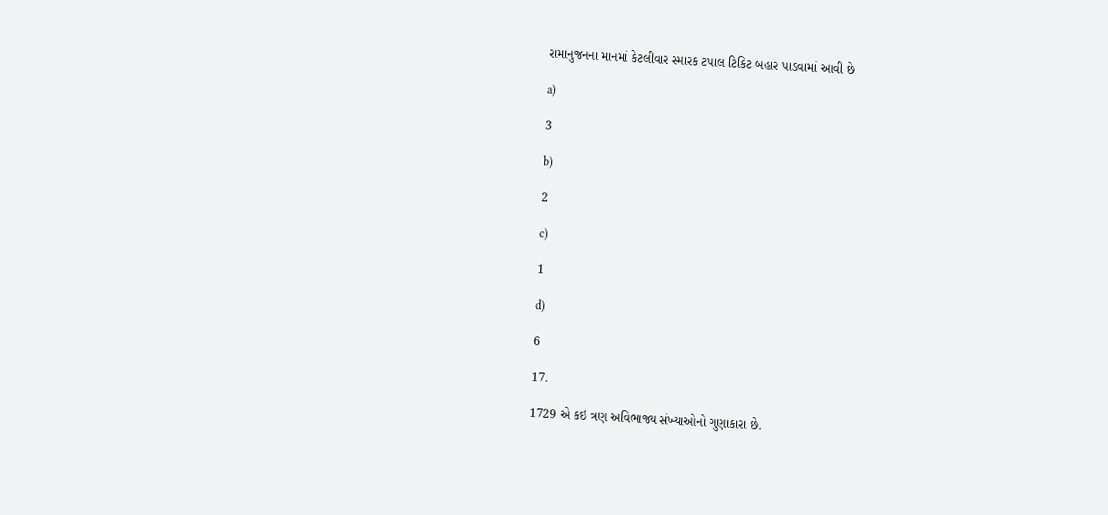રામાનુજનના માનમાં કેટલીવાર સ્મારક ટપાલ ટિકિટ બહાર પાડવામાં આવી છે

a)

3

b)

2

c)

1

d)

6

17.

1729 એ કઇ ત્રણ અવિભાજ્ય સંખ્યાઓનો ગુણાકારા છે.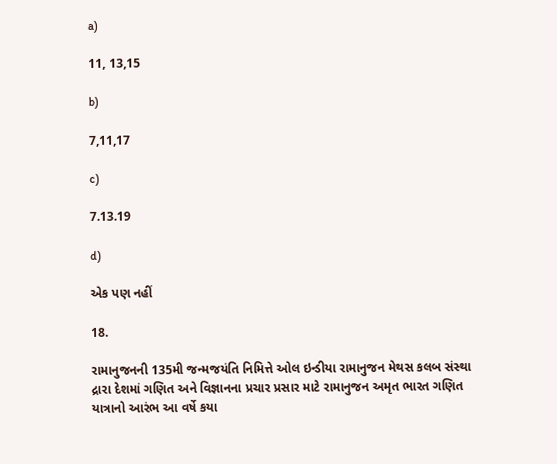a)

11, 13,15

b)

7,11,17

c)

7.13.19

d)

એક પણ નહીં

18.

રામાનુજનની 135મી જન્મજયંતિ નિમિત્તે ઓલ ઇન્‍ડીયા રામાનુજન મેથસ કલબ સંસ્‍થા દ્રારા દેશમાં ગણિત અને વિજ્ઞાનના પ્રચાર પ્રસાર માટે રામાનુજન અમૃત ભારત ગણિત યાત્રાનો આરંભ આ વર્ષે કયા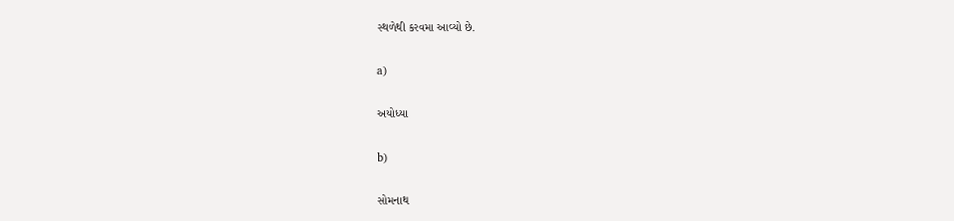સ્થળેથી કરવમા આવ્યો છે.

a)

અયોધ્યા

b)

સોમનાથ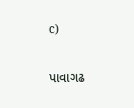c)

પાવાગઢ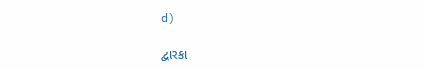d)

દ્વારકા